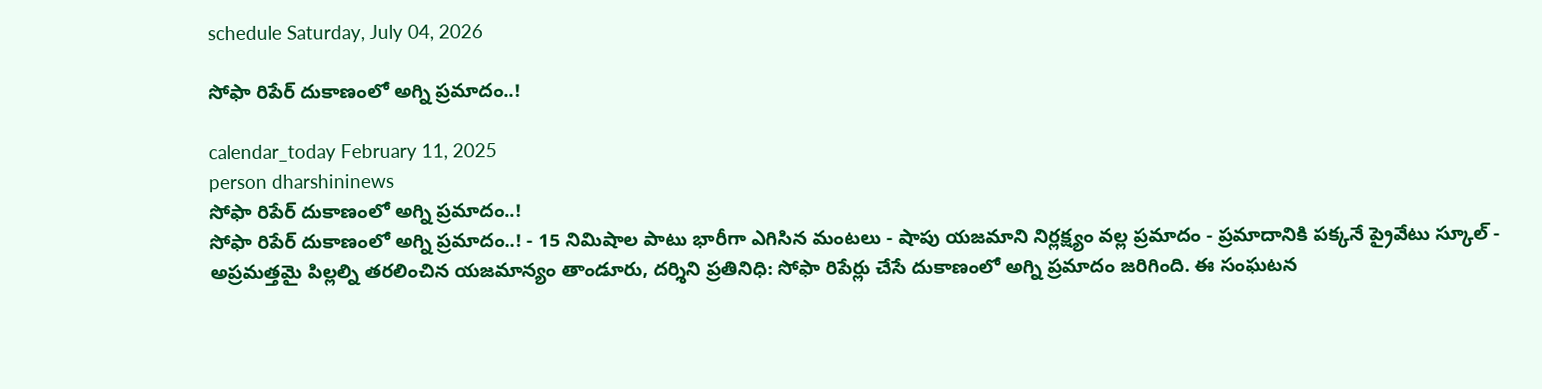schedule Saturday, July 04, 2026

సోఫా రిపేర్ దుకాణంలో అగ్ని ప్రమాదం..!

calendar_today February 11, 2025
person dharshininews
సోఫా రిపేర్ దుకాణంలో అగ్ని ప్రమాదం..!
సోఫా రిపేర్ దుకాణంలో అగ్ని ప్రమాదం..! - 15 నిమిషాల పాటు భారీగా ఎగిసిన మంటలు - షాపు యజమాని నిర్లక్ష్యం వల్ల ప్రమాదం - ప్రమాదానికి పక్కనే ప్రైవేటు స్కూల్ - అప్రమత్తమై పిల్లల్ని తరలించిన యజమాన్యం తాండూరు, దర్శిని ప్రతినిధి: సోఫా రిపేర్లు చేసే దుకాణంలో అగ్ని ప్రమాదం జరిగింది. ఈ సంఘటన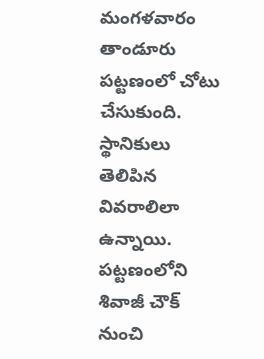మంగళవారం తాండూరు పట్టణంలో చోటు చేసుకుంది. స్థానికులు తెలిపిన వివరాలిలా ఉన్నాయి. పట్టణంలోని శివాజీ చౌక్ నుంచి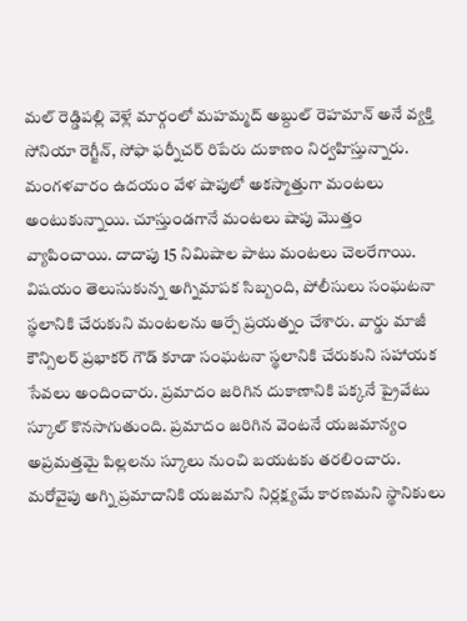మల్ రెడ్డిపల్లి వెళ్లే మార్గంలో మహమ్మద్ అబ్దుల్ రెహమాన్ అనే వ్యక్తి సోనియా రెగ్జీన్, సోఫా ఫర్నీచర్ రిపేరు దుకాణం నిర్వహిస్తున్నారు. మంగళవారం ఉదయం వేళ షాపులో అకస్మాత్తుగా మంటలు అంటుకున్నాయి. చూస్తుండగానే మంటలు షాపు మొత్తం వ్యాపించాయి. దాదాపు 15 నిమిషాల పాటు మంటలు చెలరేగాయి. విషయం తెలుసుకున్న అగ్నిమాపక సిబ్బంది, పోలీసులు సంఘటనా స్థలానికి చేరుకుని మంటలను ఆర్పే ప్రయత్నం చేశారు. వార్డు మాజీ కౌన్సిలర్ ప్రభాకర్‌ గౌడ్ కూడా సంఘటనా స్థలానికి చేరుకుని సహాయక సేవలు అందించారు. ప్రమాదం జరిగిన దుకాణానికి పక్కనే ప్రైవేటు స్కూల్ కొనసాగుతుంది. ప్రమాదం జరిగిన వెంటనే యజమాన్యం అప్రమత్తమై పిల్లలను స్కూలు నుంచి బయటకు తరలించారు. మరోవైపు అగ్ని ప్రమాదానికి యజమాని నిర్లక్ష్యమే కారణమని స్థానికులు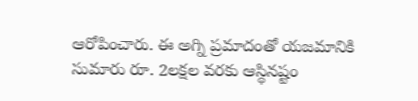ఆరోపించారు. ఈ అగ్ని ప్రమాదంతో యజమానికి సుమారు రూ. 2లక్షల వరకు ఆస్థినష్టం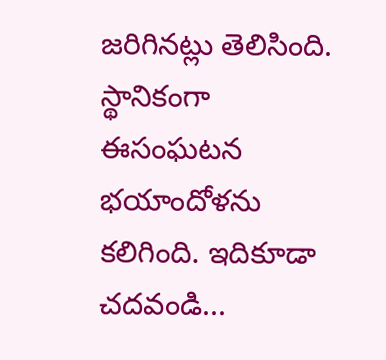జరిగినట్లు తెలిసింది. స్థానికంగా ఈసంఘటన భయాందోళను కలిగింది. ఇదికూడా చదవండి...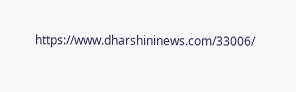https://www.dharshininews.com/33006/